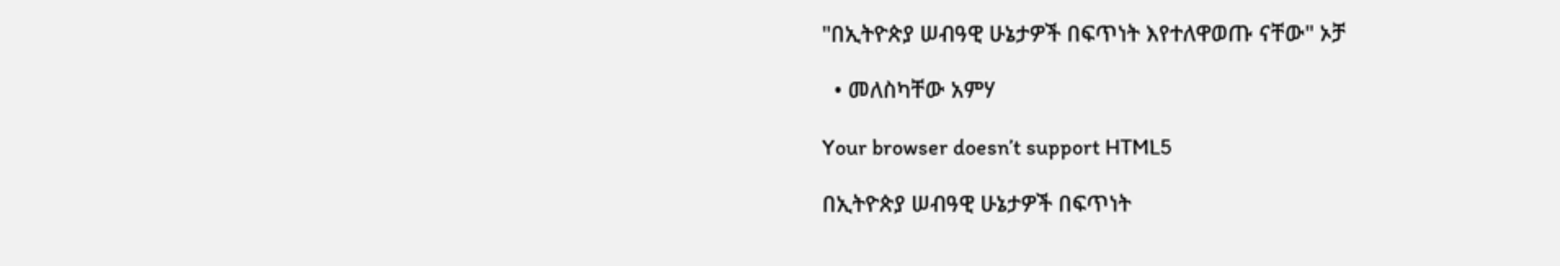"በኢትዮጵያ ሠብዓዊ ሁኔታዎች በፍጥነት እየተለዋወጡ ናቸው" ኦቻ

  • መለስካቸው አምሃ

Your browser doesn’t support HTML5

በኢትዮጵያ ሠብዓዊ ሁኔታዎች በፍጥነት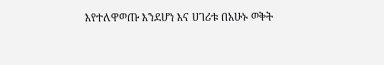እየተለዋወጡ እንደሆነ እና ሀገሪቱ በአሁኑ ወቅት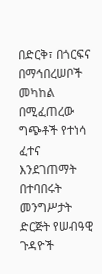በድርቅ፣ በጎርፍና በማኅበረሠቦች መካከል በሚፈጠረው ግጭቶች የተነሳ ፈተና እንደገጠማት በተባበሩት መንግሥታት ድርጅት የሠብዓዊ ጉዳዮች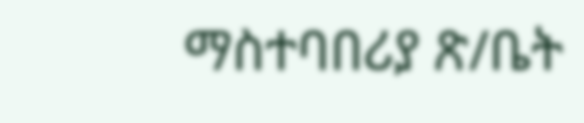ማስተባበሪያ ጽ/ቤት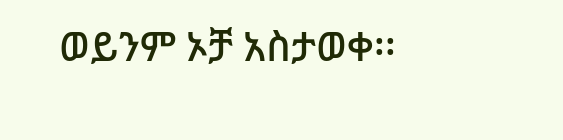ወይንም ኦቻ አስታወቀ፡፡